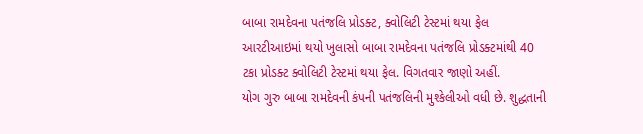બાબા રામદેવના પતંજલિ પ્રોડક્ટ, ક્વોલિટી ટેસ્ટમાં થયા ફેલ
આરટીઆઇમાં થયો ખુલાસો બાબા રામદેવના પતંજલિ પ્રોડક્ટમાંથી 40 ટકા પ્રોડક્ટ ક્વોલિટી ટેસ્ટમાં થયા ફેલ. વિગતવાર જાણો અહીં.
યોગ ગુરુ બાબા રામદેવની કંપની પતંજલિની મુશ્કેલીઓ વધી છે. શુદ્ધતાની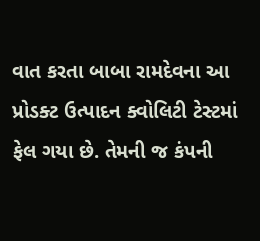વાત કરતા બાબા રામદેવના આ પ્રોડક્ટ ઉત્પાદન ક્વોલિટી ટેસ્ટમાં ફેલ ગયા છે. તેમની જ કંપની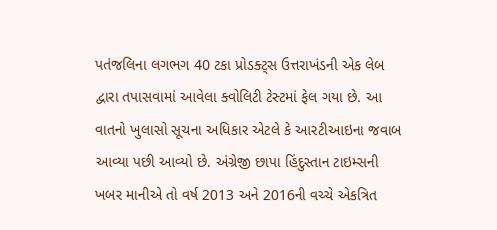પતંજલિના લગભગ 40 ટકા પ્રોડક્ટ્સ ઉત્તરાખંડની એક લેબ દ્વારા તપાસવામાં આવેલા ક્વોલિટી ટેસ્ટમાં ફેલ ગયા છે. આ વાતનો ખુલાસો સૂચના અધિકાર એટલે કે આરટીઆઇના જવાબ આવ્યા પછી આવ્યો છે. અંગ્રેજી છાપા હિંદુસ્તાન ટાઇમ્સની ખબર માનીએ તો વર્ષ 2013 અને 2016ની વચ્ચે એકત્રિત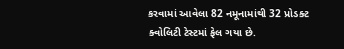કરવામાં આવેલા 82 નમૂનામાંથી 32 પ્રોડક્ટ ક્વોલિટી ટેસ્ટમાં ફેલ ગયા છે.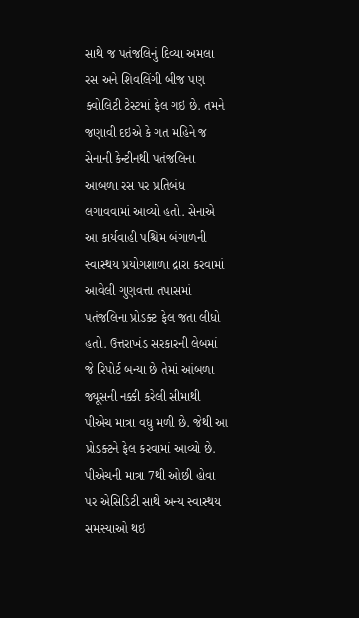સાથે જ પતંજલિનું દિવ્યા અમલા રસ અને શિવલિંગી બીજ પણ ક્વોલિટી ટેસ્ટમાં ફેલ ગઇ છે. તમને જણાવી દઇએ કે ગત મહિને જ સેનાની કેન્ટીનથી પતંજલિના આબળા રસ પર પ્રતિબંધ લગાવવામાં આવ્યો હતો. સેનાએ આ કાર્યવાહી પશ્ચિમ બંગાળની સ્વાસ્થય પ્રયોગશાળા દ્રારા કરવામાં આવેલી ગુણવત્તા તપાસમાં પતંજલિના પ્રોડક્ટ ફેલ જતા લીધો હતો. ઉત્તરાખંડ સરકારની લેબમાં જે રિપોર્ટ બન્યા છે તેમાં આંબળા જ્યૂસની નક્કી કરેલી સીમાથી પીએચ માત્રા વધુ મળી છે. જેથી આ પ્રોડક્ટને ફેલ કરવામાં આવ્યો છે.
પીએચની માત્રા 7થી ઓછી હોવા પર એસિડિટી સાથે અન્ય સ્વાસ્થય સમસ્યાઓ થઇ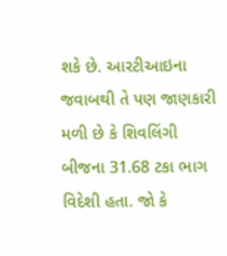શકે છે. આરટીઆઇના જવાબથી તે પણ જાણકારી મળી છે કે શિવલિંગી બીજના 31.68 ટકા ભાગ વિદેશી હતા. જો કે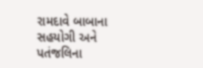રામદાવે બાબાના સહયોગી અને પતંજલિના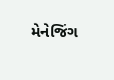મેનેજિંગ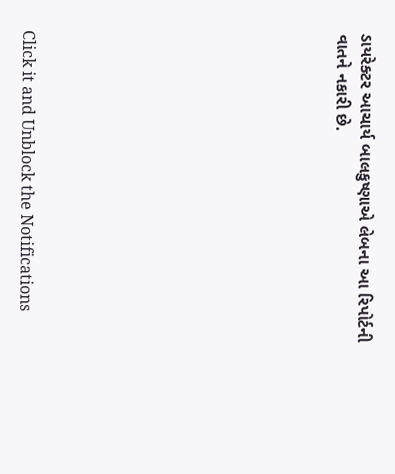ડાયરેક્ટર આચાર્ય બાલકુષ્ણાએ લેબના આ રિપોર્ટની વાતને નકારી છે.












Click it and Unblock the Notifications